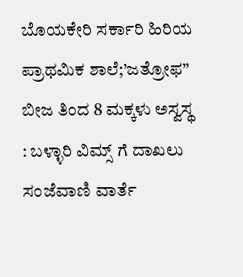ಬೊಯಕೇರಿ ಸರ್ಕಾರಿ ಹಿರಿಯ ಪ್ರಾಥಮಿಕ ಶಾಲೆ;’ಜತ್ರೋಫ” ಬೀಜ ತಿಂದ 8 ಮಕ್ಕಳು ಅಸ್ವಸ್ಥ : ಬಳ್ಳಾರಿ ವಿಮ್ಸ್ ಗೆ ದಾಖಲು
ಸಂಜೆವಾಣಿ ವಾರ್ತೆ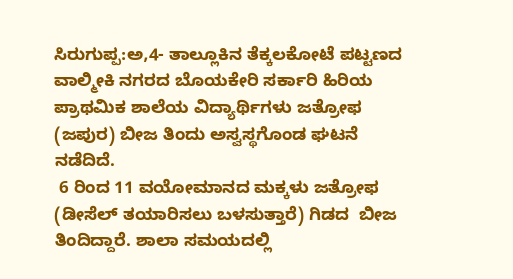ಸಿರುಗುಪ್ಪ:ಅ,4- ತಾಲ್ಲೂಕಿನ ತೆಕ್ಕಲಕೋಟೆ ಪಟ್ಟಣದ ವಾಲ್ಮೀಕಿ ನಗರದ ಬೊಯಕೇರಿ ಸರ್ಕಾರಿ ಹಿರಿಯ ಪ್ರಾಥಮಿಕ ಶಾಲೆಯ ವಿದ್ಯಾರ್ಥಿಗಳು ಜತ್ರೋಫ (ಜಪುರ) ಬೀಜ ತಿಂದು ಅಸ್ವಸ್ಥಗೊಂಡ ಘಟನೆ  ನಡೆದಿದೆ.
 6 ರಿಂದ 11 ವಯೋಮಾನದ ಮಕ್ಕಳು ಜತ್ರೋಫ (ಡೀಸೆಲ್ ತಯಾರಿಸಲು ಬಳಸುತ್ತಾರೆ) ಗಿಡದ  ಬೀಜ ತಿಂದಿದ್ದಾರೆ. ಶಾಲಾ ಸಮಯದಲ್ಲಿ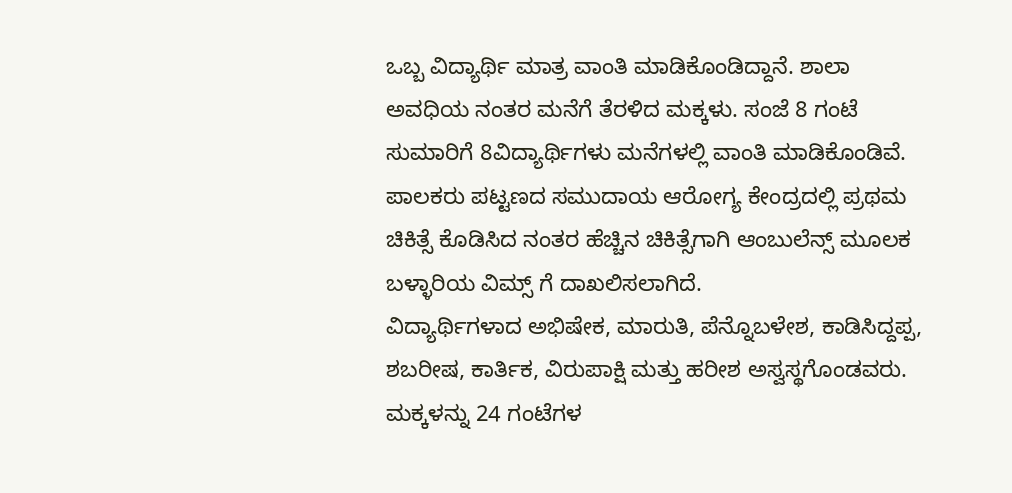ಒಬ್ಬ ವಿದ್ಯಾರ್ಥಿ ಮಾತ್ರ ವಾಂತಿ ಮಾಡಿಕೊಂಡಿದ್ದಾನೆ. ಶಾಲಾ ಅವಧಿಯ ನಂತರ ಮನೆಗೆ ತೆರಳಿದ ಮಕ್ಕಳು. ಸಂಜೆ 8 ಗಂಟೆ ಸುಮಾರಿಗೆ 8ವಿದ್ಯಾರ್ಥಿಗಳು ಮನೆಗಳಲ್ಲಿ ವಾಂತಿ ಮಾಡಿಕೊಂಡಿವೆ.
ಪಾಲಕರು ಪಟ್ಟಣದ ಸಮುದಾಯ ಆರೋಗ್ಯ ಕೇಂದ್ರದಲ್ಲಿ ಪ್ರಥಮ ಚಿಕಿತ್ಸೆ ಕೊಡಿಸಿದ ನಂತರ ಹೆಚ್ಚಿನ ಚಿಕಿತ್ಸೆಗಾಗಿ ಆಂಬುಲೆನ್ಸ್ ಮೂಲಕ ಬಳ್ಳಾರಿಯ ವಿಮ್ಸ್ ಗೆ ದಾಖಲಿಸಲಾಗಿದೆ.
ವಿದ್ಯಾರ್ಥಿಗಳಾದ ಅಭಿಷೇಕ, ಮಾರುತಿ, ಪೆನ್ನೊಬಳೇಶ, ಕಾಡಿಸಿದ್ದಪ್ಪ, ಶಬರೀಷ, ಕಾರ್ತಿಕ, ವಿರುಪಾಕ್ಷಿ ಮತ್ತು ಹರೀಶ ಅಸ್ವಸ್ಥಗೊಂಡವರು.
ಮಕ್ಕಳನ್ನು 24 ಗಂಟೆಗಳ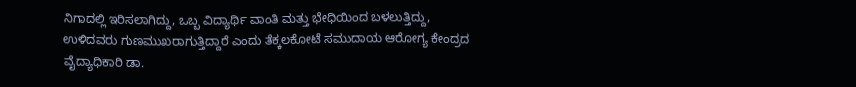ನಿಗಾದಲ್ಲಿ ಇರಿಸಲಾಗಿದ್ದು, ಒಬ್ಬ ವಿದ್ಯಾರ್ಥಿ ವಾಂತಿ ಮತ್ತು ಭೇಧಿಯಿಂದ ಬಳಲುತ್ತಿದ್ದು, ಉಳಿದವರು ಗುಣಮುಖರಾಗುತ್ತಿದ್ದಾರೆ ಎಂದು ತೆಕ್ಕಲಕೋಟೆ ಸಮುದಾಯ ಆರೋಗ್ಯ ಕೇಂದ್ರದ ವೈದ್ಯಾಧಿಕಾರಿ ಡಾ.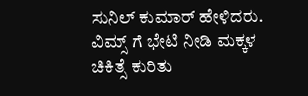ಸುನಿಲ್ ಕುಮಾರ್ ಹೇಳಿದರು.
ವಿಮ್ಸ್ ಗೆ ಭೇಟಿ ನೀಡಿ ಮಕ್ಕಳ ಚಿಕಿತ್ಸೆ ಕುರಿತು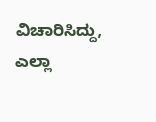ವಿಚಾರಿಸಿದ್ದು, ಎಲ್ಲಾ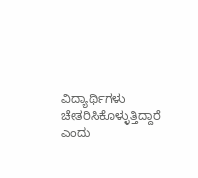ವಿದ್ಯಾರ್ಥಿಗಳು ಚೇತರಿಸಿಕೊಳ್ಳುತ್ತಿದ್ದಾರೆ ಎಂದು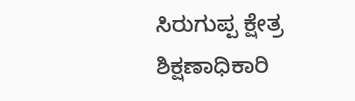ಸಿರುಗುಪ್ಪ ಕ್ಷೇತ್ರ ಶಿಕ್ಷಣಾಧಿಕಾರಿ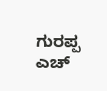ಗುರಪ್ಪ ಎಚ್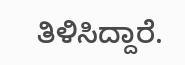ತಿಳಿಸಿದ್ದಾರೆ.